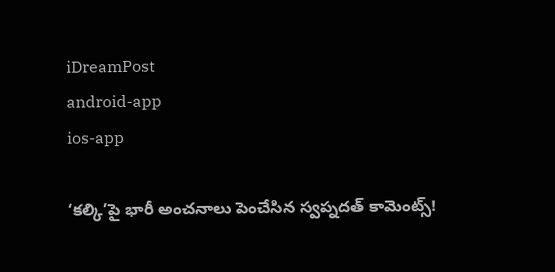iDreamPost
android-app
ios-app

‘కల్కి’పై భారీ అంచనాలు పెంచేసిన స్వప్నదత్ కామెంట్స్!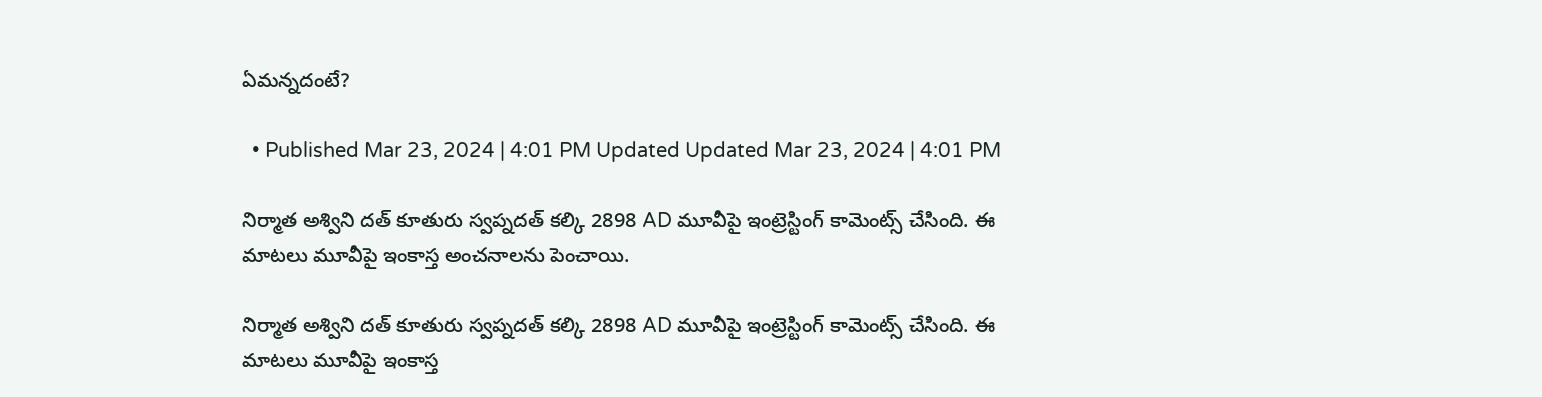ఏమన్నదంటే?

  • Published Mar 23, 2024 | 4:01 PM Updated Updated Mar 23, 2024 | 4:01 PM

నిర్మాత అశ్విని దత్ కూతురు స్వప్నదత్ కల్కి 2898 AD మూవీపై ఇంట్రెస్టింగ్ కామెంట్స్ చేసింది. ఈ మాటలు మూవీపై ఇంకాస్త అంచనాలను పెంచాయి.

నిర్మాత అశ్విని దత్ కూతురు స్వప్నదత్ కల్కి 2898 AD మూవీపై ఇంట్రెస్టింగ్ కామెంట్స్ చేసింది. ఈ మాటలు మూవీపై ఇంకాస్త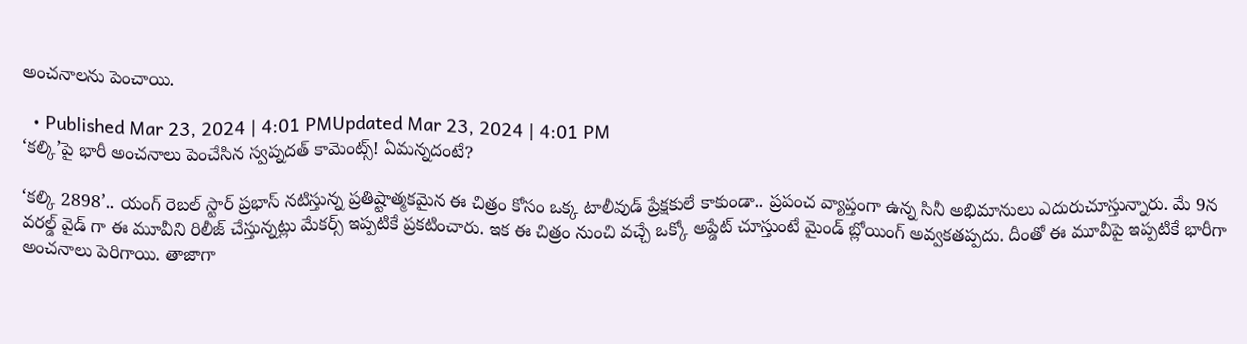అంచనాలను పెంచాయి.

  • Published Mar 23, 2024 | 4:01 PMUpdated Mar 23, 2024 | 4:01 PM
‘కల్కి’పై భారీ అంచనాలు పెంచేసిన స్వప్నదత్ కామెంట్స్! ఏమన్నదంటే?

‘కల్కి 2898’.. యంగ్ రెబల్ స్టార్ ప్రభాస్ నటిస్తున్న ప్రతిష్టాత్మకమైన ఈ చిత్రం కోసం ఒక్క టాలీవుడ్ ప్రేక్షకులే కాకుండా.. ప్రపంచ వ్యాప్తంగా ఉన్న సినీ అభిమానులు ఎదురుచూస్తున్నారు. మే 9న వరల్డ్ వైడ్ గా ఈ మూవీని రిలీజ్ చేస్తున్నట్లు మేకర్స్ ఇప్పటికే ప్రకటించారు. ఇక ఈ చిత్రం నుంచి వచ్చే ఒక్కో అప్డేట్ చూస్తుంటే మైండ్ బ్లోయింగ్ అవ్వకతప్పదు. దీంతో ఈ మూవీపై ఇప్పటికే భారీగా అంచనాలు పెరిగాయి. తాజాగా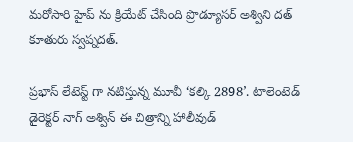మరోసారి హైప్ ను క్రియేట్ చేసింది ప్రొడ్యూసర్ అశ్విని దత్ కూతురు స్వప్నదత్.

ప్రభాస్ లేటెస్ట్ గా నటిస్తున్న మూవీ ‘కల్కి 2898’. టాలెంటెడ్ డైరెక్టర్ నాగ్ అశ్విన్ ఈ చిత్రాన్ని హాలీవుడ్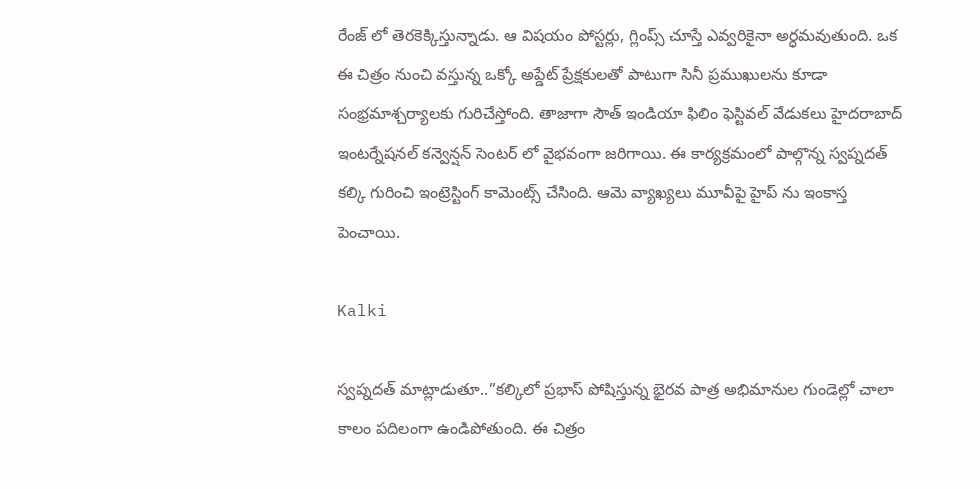రేంజ్ లో తెరకెక్కిస్తున్నాడు. ఆ విషయం పోస్టర్లు, గ్లింప్స్ చూస్తే ఎవ్వరికైనా అర్ధమవుతుంది. ఒక ఈ చిత్రం నుంచి వస్తున్న ఒక్కో అప్డేట్ ప్రేక్షకులతో పాటుగా సినీ ప్రముఖులను కూడా సంభ్రమాశ్చర్యాలకు గురిచేస్తోంది. తాజాగా సౌత్ ఇండియా ఫిలిం ఫెస్టివల్ వేడుకలు హైదరాబాద్ ఇంటర్నేషనల్ కన్వెన్షన్ సెంటర్ లో వైభవంగా జరిగాయి. ఈ కార్యక్రమంలో పాల్గొన్న స్వప్నదత్ కల్కి గురించి ఇంట్రెస్టింగ్ కామెంట్స్ చేసింది. ఆమె వ్యాఖ్యలు మూవీపై హైప్ ను ఇంకాస్త పెంచాయి.

Kalki

స్వప్నదత్ మాట్లాడుతూ..”కల్కిలో ప్రభాస్ పోషిస్తున్న భైరవ పాత్ర అభిమానుల గుండెల్లో చాలా కాలం పదిలంగా ఉండిపోతుంది. ఈ చిత్రం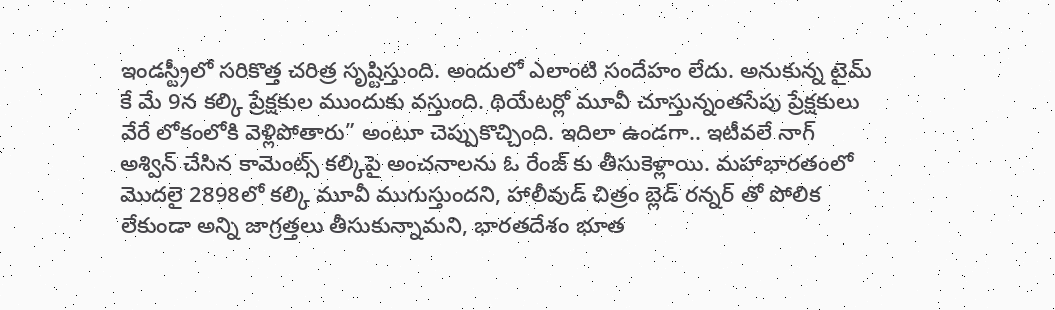ఇండస్ట్రీలో సరికొత్త చరిత్ర సృష్టిస్తుంది. అందులో ఎలాంటి సందేహం లేదు. అనుకున్న టైమ్ కే మే 9న కల్కి ప్రేక్షకుల ముందుకు వస్తుంది. థియేటర్లో మూవీ చూస్తున్నంతసేపు ప్రేక్షకులు వేరే లోకంలోకి వెళ్లిపోతారు” అంటూ చెప్పుకొచ్చింది. ఇదిలా ఉండగా.. ఇటీవలే నాగ్ అశ్విన్ చేసిన కామెంట్స్ కల్కిపై అంచనాలను ఓ రేంజ్ కు తీసుకెళ్లాయి. మహాభారతంలో మెుదలై 2898లో కల్కి మూవీ ముగుస్తుందని, హాలీవుడ్ చిత్రం బ్లెడ్ రన్నర్ తో పోలిక లేకుండా అన్ని జాగ్రత్తలు తీసుకున్నామని, భారతదేశం భూత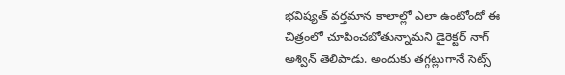భవిష్యత్ వర్తమాన కాలాల్లో ఎలా ఉంటోందో ఈ చిత్రంలో చూపించబోతున్నామని డైరెక్టర్ నాగ్ అశ్విన్ తెలిపాడు. అందుకు తగ్గట్లుగానే సెట్స్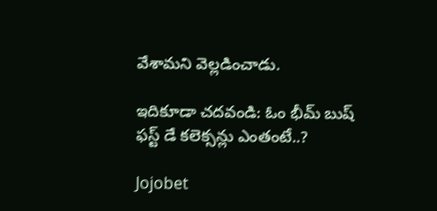వేశామని వెల్లడించాడు.

ఇదికూడా చదవండి: ఓం భీమ్ బుష్ ఫస్ట్ డే కలెక్సన్లు ఎంతంటే..?

Jojobet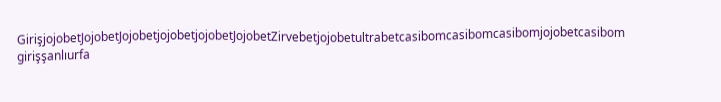GirişjojobetJojobetJojobetjojobetjojobetJojobetZirvebetjojobetultrabetcasibomcasibomcasibomjojobetcasibom girişşanlıurfa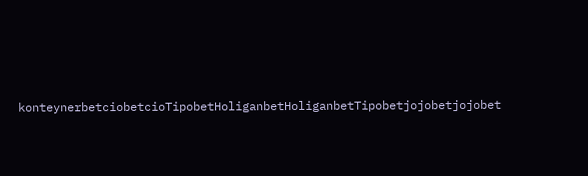konteynerbetciobetcioTipobetHoliganbetHoliganbetTipobetjojobetjojobet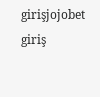girişjojobet giriş